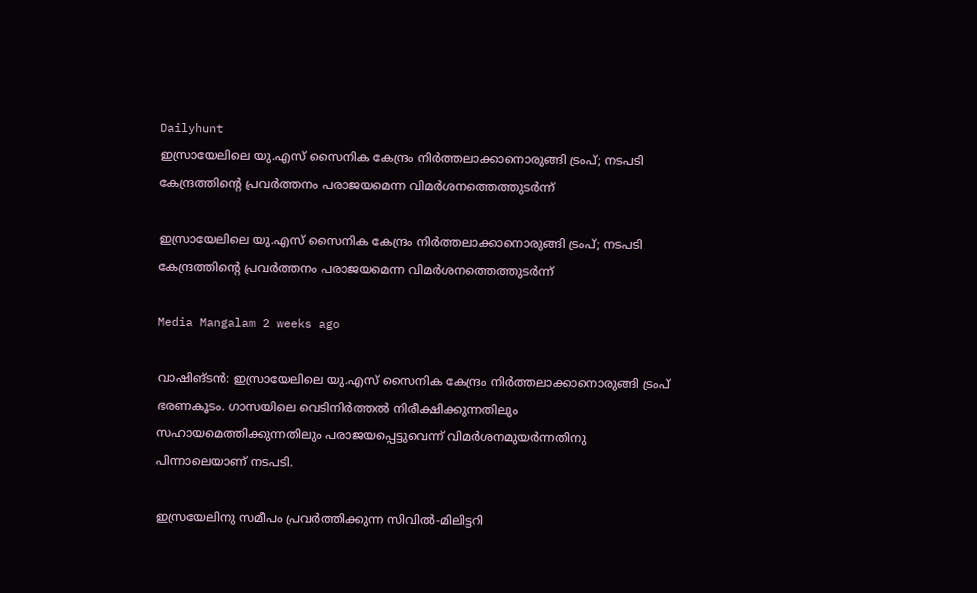Dailyhunt
ഇസ്രായേലിലെ യു.എസ് സൈനിക കേന്ദ്രം നിര്‍ത്തലാക്കാനൊരുങ്ങി ട്രംപ്; നടപടി കേന്ദ്രത്തിന്റെ പ്രവര്‍ത്തനം പരാജയമെന്ന വിമര്‍ശനത്തെത്തുടര്‍ന്ന്

ഇസ്രായേലിലെ യു.എസ് സൈനിക കേന്ദ്രം നിര്‍ത്തലാക്കാനൊരുങ്ങി ട്രംപ്; നടപടി കേന്ദ്രത്തിന്റെ പ്രവര്‍ത്തനം പരാജയമെന്ന വിമര്‍ശനത്തെത്തുടര്‍ന്ന്

Media Mangalam 2 weeks ago

വാഷിങ്ടൻ: ഇസ്രായേലിലെ യു.എസ് സൈനിക കേന്ദ്രം നിർത്തലാക്കാനൊരുങ്ങി ട്രംപ് ഭരണകൂടം. ഗാസയിലെ വെടിനിർത്തല്‍ നിരീക്ഷിക്കുന്നതിലും സഹായമെത്തിക്കുന്നതിലും പരാജയപ്പെട്ടുവെന്ന് വിമർശനമുയർന്നതിനു പിന്നാലെയാണ് നടപടി.

ഇസ്രയേലിനു സമീപം പ്രവർത്തിക്കുന്ന സിവില്‍-മിലിട്ടറി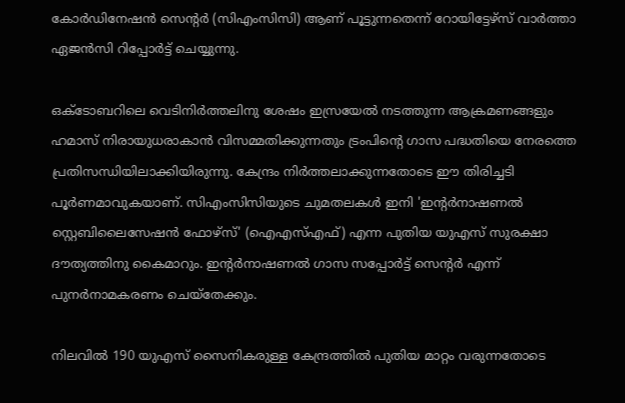കോർഡിനേഷൻ സെന്റർ (സിഎംസിസി) ആണ് പൂട്ടുന്നതെന്ന് റോയിട്ടേഴ്സ് വാർത്താ ഏജൻസി റിപ്പോർട്ട് ചെയ്യുന്നു.

ഒക്ടോബറിലെ വെടിനിർത്തലിനു ശേഷം ഇസ്രയേല്‍ നടത്തുന്ന ആക്രമണങ്ങളും ഹമാസ് നിരായുധരാകാൻ വിസമ്മതിക്കുന്നതും ട്രംപിന്റെ ഗാസ പദ്ധതിയെ നേരത്തെ പ്രതിസന്ധിയിലാക്കിയിരുന്നു. കേന്ദ്രം നിർത്തലാക്കുന്നതോടെ ഈ തിരിച്ചടി പൂർണമാവുകയാണ്. സിഎംസിസിയുടെ ചുമതലകള്‍ ഇനി 'ഇന്റർനാഷണല്‍ സ്റ്റെബിലൈസേഷൻ ഫോഴ്സ്' (ഐഎസ്‌എഫ്) എന്ന പുതിയ യുഎസ് സുരക്ഷാ ദൗത്യത്തിനു കൈമാറും. ഇന്റർനാഷണല്‍ ഗാസ സപ്പോർട്ട് സെന്റർ എന്ന് പുനർനാമകരണം ചെയ്തേക്കും.

നിലവില്‍ 190 യുഎസ് സൈനികരുള്ള കേന്ദ്രത്തില്‍ പുതിയ മാറ്റം വരുന്നതോടെ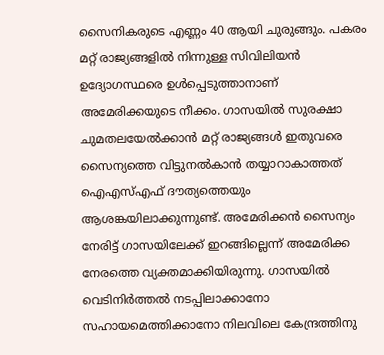സൈനികരുടെ എണ്ണം 40 ആയി ചുരുങ്ങും. പകരം മറ്റ് രാജ്യങ്ങളില്‍ നിന്നുള്ള സിവിലിയൻ ഉദ്യോഗസ്ഥരെ ഉള്‍പ്പെടുത്താനാണ് അമേരിക്കയുടെ നീക്കം. ഗാസയില്‍ സുരക്ഷാ ചുമതലയേല്‍ക്കാൻ മറ്റ് രാജ്യങ്ങള്‍ ഇതുവരെ സൈന്യത്തെ വിട്ടുനല്‍കാൻ തയ്യാറാകാത്തത് ഐഎസ്‌എഫ് ദൗത്യത്തെയും ആശങ്കയിലാക്കുന്നുണ്ട്. അമേരിക്കൻ സൈന്യം നേരിട്ട് ഗാസയിലേക്ക് ഇറങ്ങില്ലെന്ന് അമേരിക്ക നേരത്തെ വ്യക്തമാക്കിയിരുന്നു. ഗാസയില്‍ വെടിനിർത്തല്‍ നടപ്പിലാക്കാനോ സഹായമെത്തിക്കാനോ നിലവിലെ കേന്ദ്രത്തിനു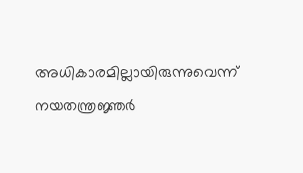അധികാരമില്ലായിരുന്നുവെന്ന് നയതന്ത്രജ്ഞർ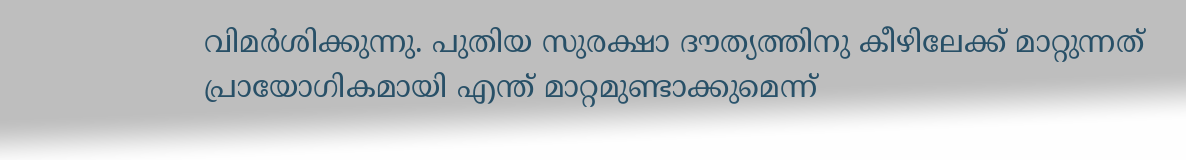വിമർശിക്കുന്നു. പുതിയ സുരക്ഷാ ദൗത്യത്തിനു കീഴിലേക്ക് മാറ്റുന്നത് പ്രായോഗികമായി എന്ത് മാറ്റമുണ്ടാക്കുമെന്ന്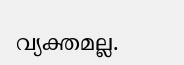വ്യക്തമല്ല.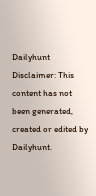Dailyhunt
Disclaimer: This content has not been generated, created or edited by Dailyhunt.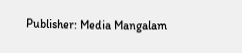Publisher: Media Mangalam